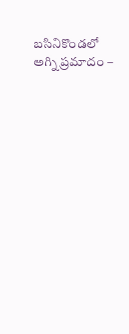బసినికొండలో అగ్ని ప్రమాదం –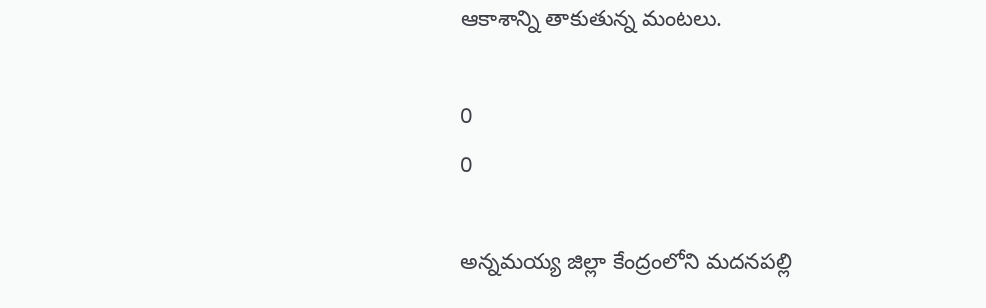ఆకాశాన్ని తాకుతున్న మంటలు.

0
0

అన్నమయ్య జిల్లా కేంద్రంలోని మదనపల్లి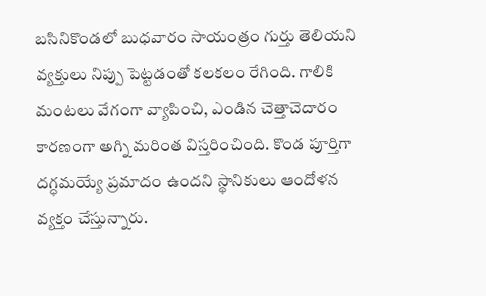బసినికొండలో బుధవారం సాయంత్రం గుర్తు తెలియని వ్యక్తులు నిప్పు పెట్టడంతో కలకలం రేగింది. గాలికి మంటలు వేగంగా వ్యాపించి, ఎండిన చెత్తాచెదారం కారణంగా అగ్ని మరింత విస్తరించింది. కొండ పూర్తిగా దగ్ధమయ్యే ప్రమాదం ఉందని స్థానికులు ఆందోళన వ్యక్తం చేస్తున్నారు.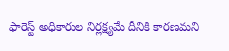ఫారెస్ట్ అధికారుల నిర్లక్ష్యమే దీనికి కారణమని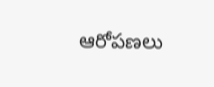ఆరోపణలు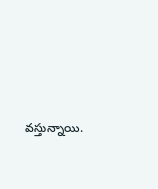వస్తున్నాయి.